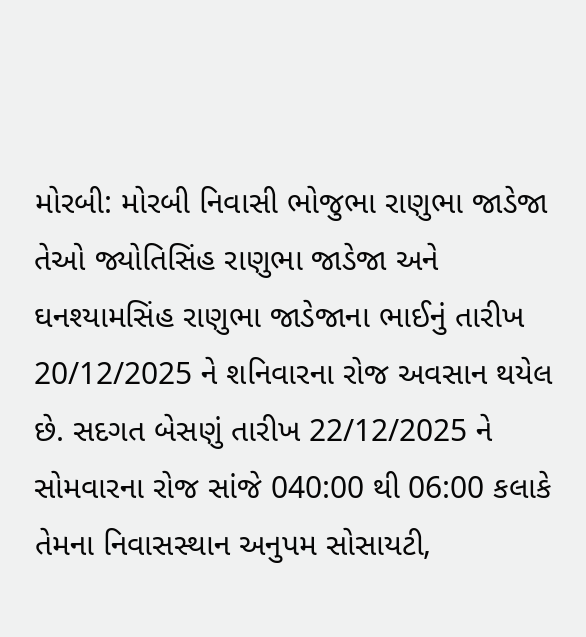મોરબી: મોરબી નિવાસી ભોજુભા રાણુભા જાડેજા તેઓ જ્યોતિસિંહ રાણુભા જાડેજા અને ઘનશ્યામસિંહ રાણુભા જાડેજાના ભાઈનું તારીખ 20/12/2025 ને શનિવારના રોજ અવસાન થયેલ છે. સદગત બેસણું તારીખ 22/12/2025 ને સોમવારના રોજ સાંજે 040:00 થી 06:00 કલાકે તેમના નિવાસસ્થાન અનુપમ સોસાયટી,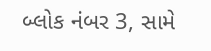બ્લોક નંબર 3, સામે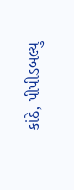કાંઠે, પીપીડબલ્યુ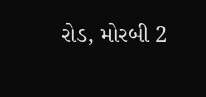રોડ, મોરબી 2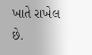ખાતે રાખેલ છે.